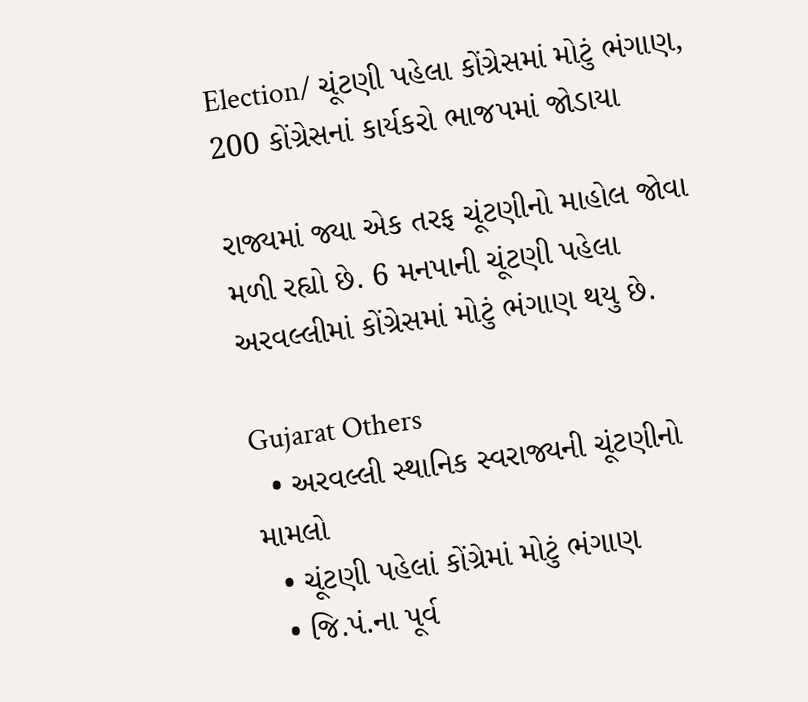Election/ ચૂંટણી પહેલા કોંગ્રેસમાં મોટું ભંગાણ, 200 કોંગ્રેસનાં કાર્યકરો ભાજપમાં જોડાયા

રાજ્યમાં જ્યા એક તરફ ચૂંટણીનો માહોલ જોવા મળી રહ્યો છે. 6 મનપાની ચૂંટણી પહેલા અરવલ્લીમાં કોંગ્રેસમાં મોટું ભંગાણ થયુ છે.

Gujarat Others
  • અરવલ્લી સ્થાનિક સ્વરાજ્યની ચૂંટણીનો મામલો
  • ચૂંટણી પહેલાં કોંગ્રેમાં મોટું ભંગાણ
  • જિ.પં.ના પૂર્વ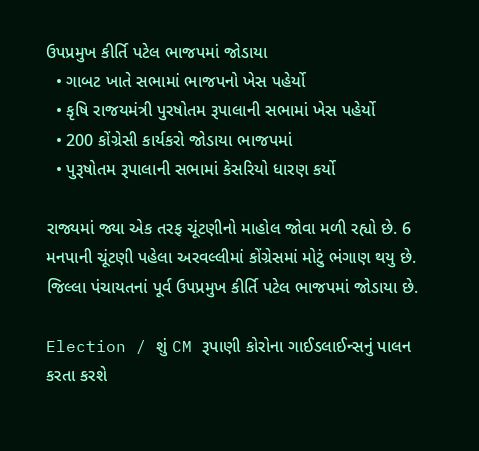ઉપપ્રમુખ કીર્તિ પટેલ ભાજપમાં જોડાયા
  • ગાબટ ખાતે સભામાં ભાજપનો ખેસ પહેર્યો
  • કૃષિ રાજયમંત્રી પુરષોતમ રૂપાલાની સભામાં ખેસ પહેર્યો
  • 200 કોંગ્રેસી કાર્યકરો જોડાયા ભાજપમાં
  • પુરૂષોતમ રૂપાલાની સભામાં કેસરિયો ધારણ કર્યો

રાજ્યમાં જ્યા એક તરફ ચૂંટણીનો માહોલ જોવા મળી રહ્યો છે. 6 મનપાની ચૂંટણી પહેલા અરવલ્લીમાં કોંગ્રેસમાં મોટું ભંગાણ થયુ છે. જિલ્લા પંચાયતનાં પૂર્વ ઉપપ્રમુખ કીર્તિ પટેલ ભાજપમાં જોડાયા છે.

Election / શું CM રૂપાણી કોરોના ગાઈડલાઈન્સનું પાલન કરતા કરશે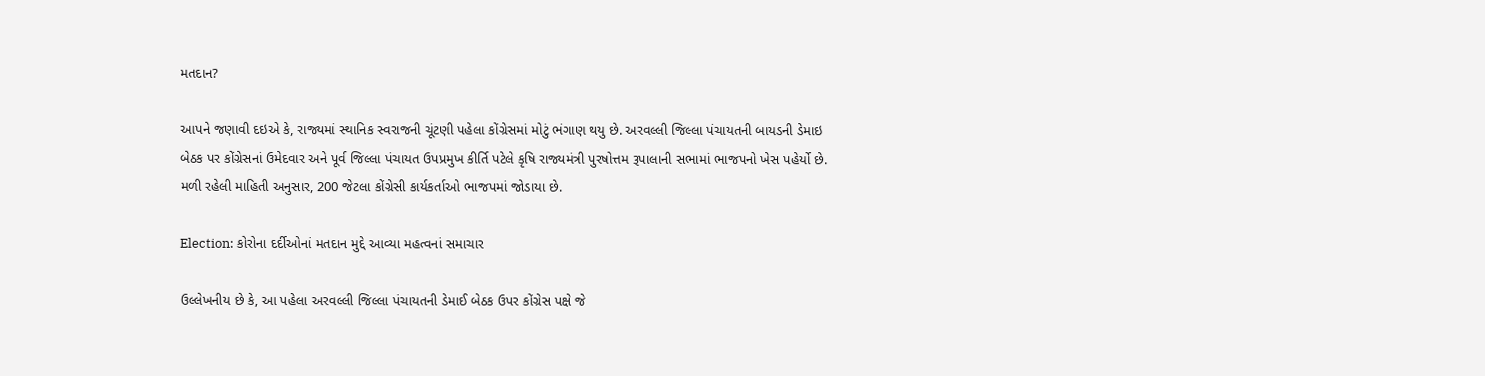મતદાન?

આપને જણાવી દઇએ કે, રાજ્યમાં સ્થાનિક સ્વરાજની ચૂંટણી પહેલા કોંગ્રેસમાં મોટું ભંગાણ થયુ છે. અરવલ્લી જિલ્લા પંચાયતની બાયડની ડેમાઇ બેઠક પર કોંગ્રેસનાં ઉમેદવાર અને પૂર્વ જિલ્લા પંચાયત ઉપપ્રમુખ કીર્તિ પટેલે કૃષિ રાજ્યમંત્રી પુરષોત્તમ રૂપાલાની સભામાં ભાજપનો ખેસ પહેર્યો છે. મળી રહેલી માહિતી અનુસાર, 200 જેટલા કોંગ્રેસી કાર્યકર્તાઓ ભાજપમાં જોડાયા છે.

Election: કોરોના દર્દીઓનાં મતદાન મુદ્દે આવ્યા મહત્વનાં સમાચાર

ઉલ્લેખનીય છે કે, આ પહેલા અરવલ્લી જિલ્લા પંચાયતની ડેમાઈ બેઠક ઉપર કોંગ્રેસ પક્ષે જે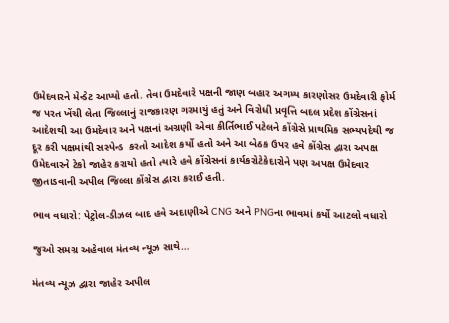ઉમેદવારને મેન્ડેટ આપ્યો હતો. તેવા ઉમદેવારે પક્ષની જાણ બહાર અગમ્ય કારણોસર ઉમદેવારી ફોર્મ જ પરત ખેંચી લેતા જિલ્લાનું રાજકારણ ગરમાયું હતું અને વિરોધી પ્રવૃત્તિ બદલ પ્રદેશ કોંગ્રેસનાં આદેશથી આ ઉમદેવાર અને પક્ષનાં અગ્રણી એવા કીર્તિભાઈ પટેલને કોંગ્રેસે પ્રાથમિક સભ્યપદેથી જ દૂર કરી પક્ષમાંથી સસ્પેન્ડ  કરતો આદેશ કર્યો હતો અને આ બેઠક ઉપર હવે કોંગ્રેસ દ્વારા અપક્ષ ઉમેદવારને ટેકો જાહેર કરાયો હતો ત્યારે હવે કોંગ્રેસનાં કાર્યકરોટેકેદારોને પણ અપક્ષ ઉમેદવાર જીતાડવાની અપીલ જિલ્લા કોંગ્રેસ દ્વારા કરાઈ હતી.

ભાવ વધારો: પેટ્રોલ-ડીઝલ બાદ હવે અદાણીએ CNG અને PNGના ભાવમાં કર્યો આટલો વધારો

જુઓ સમગ્ર અહેવાલ મંતવ્ય ન્યૂઝ સાથે…

મંતવ્ય ન્યૂઝ દ્વારા જાહેર અપીલ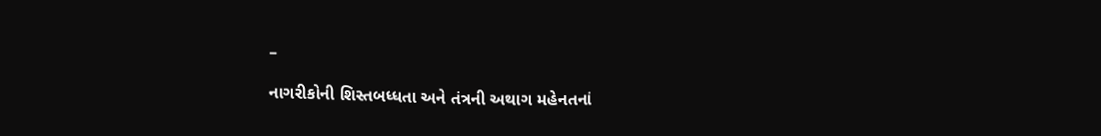–

નાગરીકોની શિસ્તબધ્ધતા અને તંત્રની અથાગ મહેનતનાં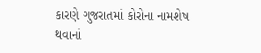કારણે ગુજરાતમાં કોરોના નામશેષ થવાનાં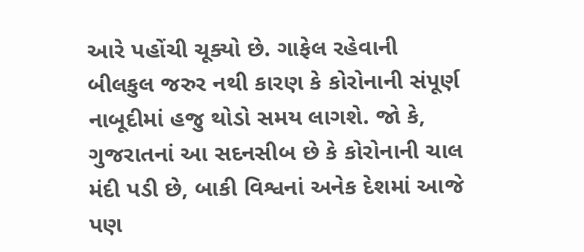આરે પહોંચી ચૂક્યો છે. ગાફેલ રહેવાની બીલકુલ જરુર નથી કારણ કે કોરોનાની સંપૂર્ણ નાબૂદીમાં હજુ થોડો સમય લાગશે. જો કે, ગુજરાતનાં આ સદનસીબ છે કે કોરોનાની ચાલ મંદી પડી છે, બાકી વિશ્વનાં અનેક દેશમાં આજે પણ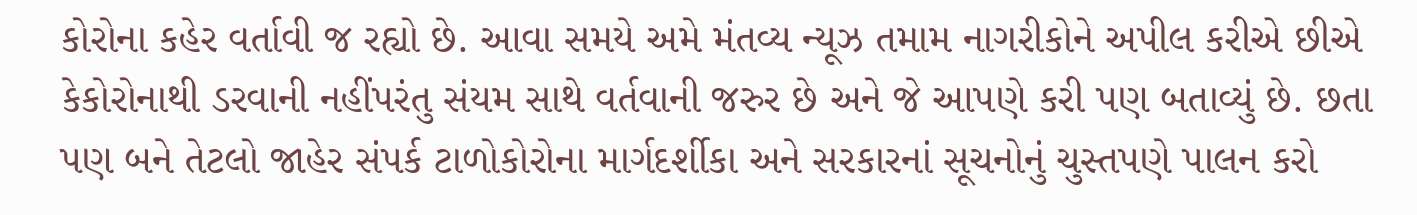કોરોના કહેર વર્તાવી જ રહ્યો છે. આવા સમયે અમે મંતવ્ય ન્યૂઝ તમામ નાગરીકોને અપીલ કરીએ છીએ કેકોરોનાથી ડરવાની નહીંપરંતુ સંયમ સાથે વર્તવાની જરુર છે અને જે આપણે કરી પણ બતાવ્યું છે. છતા પણ બને તેટલો જાહેર સંપર્ક ટાળોકોરોના માર્ગદર્શીકા અને સરકારનાં સૂચનોનું ચુસ્તપણે પાલન કરો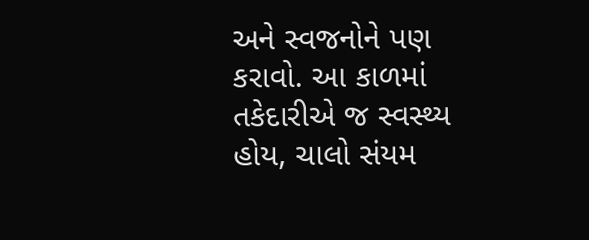અને સ્વજનોને પણ કરાવો. આ કાળમાં તકેદારીએ જ સ્વસ્થ્ય હોય, ચાલો સંયમ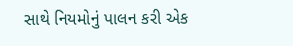સાથે નિયમોનું પાલન કરી એક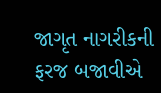જાગૃત નાગરીકની ફરજ બજાવીએ